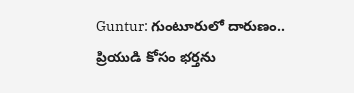Guntur: గుంటూరులో దారుణం.. ప్రియుడి కోసం భర్తను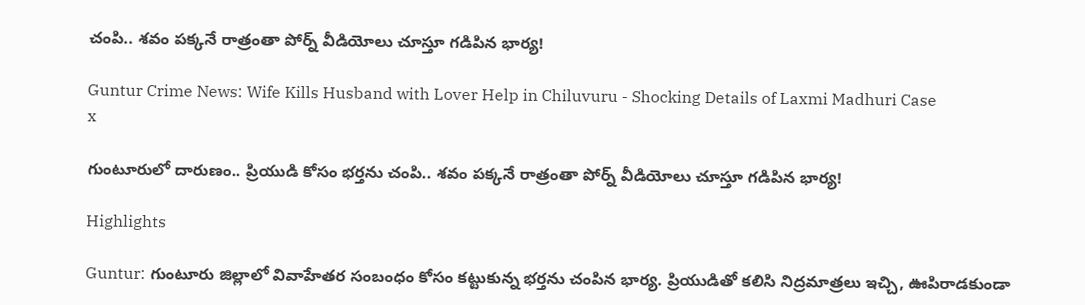చంపి.. శవం పక్కనే రాత్రంతా పోర్న్ వీడియోలు చూస్తూ గడిపిన భార్య!

Guntur Crime News: Wife Kills Husband with Lover Help in Chiluvuru - Shocking Details of Laxmi Madhuri Case
x

గుంటూరులో దారుణం.. ప్రియుడి కోసం భర్తను చంపి.. శవం పక్కనే రాత్రంతా పోర్న్ వీడియోలు చూస్తూ గడిపిన భార్య!

Highlights

Guntur: గుంటూరు జిల్లాలో వివాహేతర సంబంధం కోసం కట్టుకున్న భర్తను చంపిన భార్య. ప్రియుడితో కలిసి నిద్రమాత్రలు ఇచ్చి, ఊపిరాడకుండా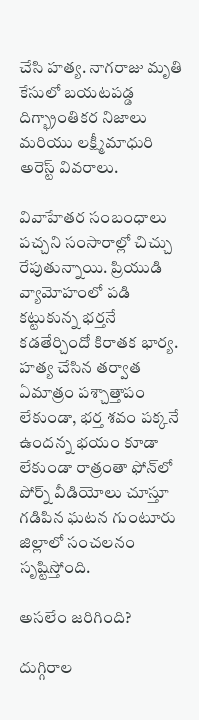చేసి హత్య. నాగరాజు మృతి కేసులో బయటపడ్డ దిగ్భ్రాంతికర నిజాలు మరియు లక్ష్మీమాధురి అరెస్ట్ వివరాలు.

వివాహేతర సంబంధాలు పచ్చని సంసారాల్లో చిచ్చు రేపుతున్నాయి. ప్రియుడి వ్యామోహంలో పడి కట్టుకున్న భర్తనే కడతేర్చిందో కిరాతక భార్య. హత్య చేసిన తర్వాత ఏమాత్రం పశ్చాత్తాపం లేకుండా, భర్త శవం పక్కనే ఉందన్న భయం కూడా లేకుండా రాత్రంతా ఫోన్‌లో పోర్న్ వీడియోలు చూస్తూ గడిపిన ఘటన గుంటూరు జిల్లాలో సంచలనం సృష్టిస్తోంది.

అసలేం జరిగింది?

దుగ్గిరాల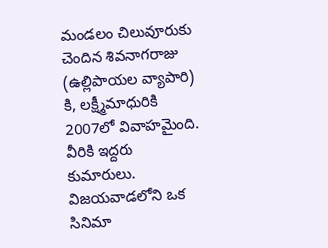మండలం చిలువూరుకు చెందిన శివనాగరాజు (ఉల్లిపాయల వ్యాపారి) కి, లక్ష్మీమాధురికి 2007లో వివాహమైంది. వీరికి ఇద్దరు కుమారులు. విజయవాడలోని ఒక సినిమా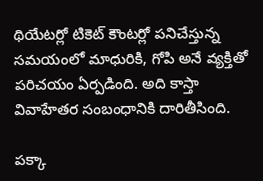థియేటర్లో టికెట్ కౌంటర్లో పనిచేస్తున్న సమయంలో మాధురికి, గోపి అనే వ్యక్తితో పరిచయం ఏర్పడింది. అది కాస్తా వివాహేతర సంబంధానికి దారితీసింది.

పక్కా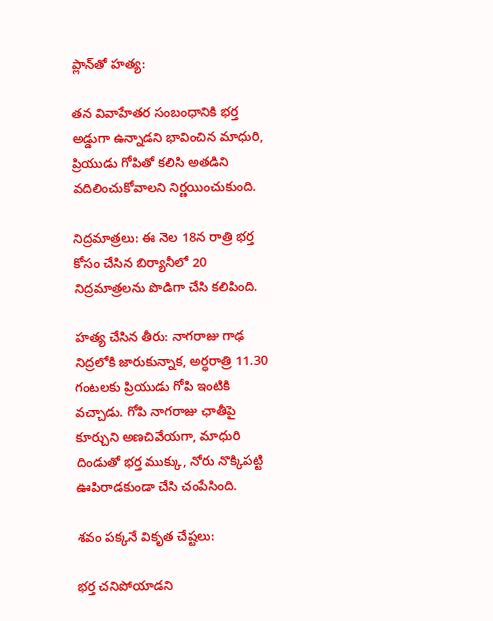ప్లాన్‌తో హత్య:

తన వివాహేతర సంబంధానికి భర్త అడ్డుగా ఉన్నాడని భావించిన మాధురి, ప్రియుడు గోపితో కలిసి అతడిని వదిలించుకోవాలని నిర్ణయించుకుంది.

నిద్రమాత్రలు: ఈ నెల 18న రాత్రి భర్త కోసం చేసిన బిర్యానీలో 20 నిద్రమాత్రలను పొడిగా చేసి కలిపింది.

హత్య చేసిన తీరు: నాగరాజు గాఢ నిద్రలోకి జారుకున్నాక, అర్ధరాత్రి 11.30 గంటలకు ప్రియుడు గోపి ఇంటికి వచ్చాడు. గోపి నాగరాజు ఛాతీపై కూర్చుని అణచివేయగా, మాధురి దిండుతో భర్త ముక్కు, నోరు నొక్కిపట్టి ఊపిరాడకుండా చేసి చంపేసింది.

శవం పక్కనే వికృత చేష్టలు:

భర్త చనిపోయాడని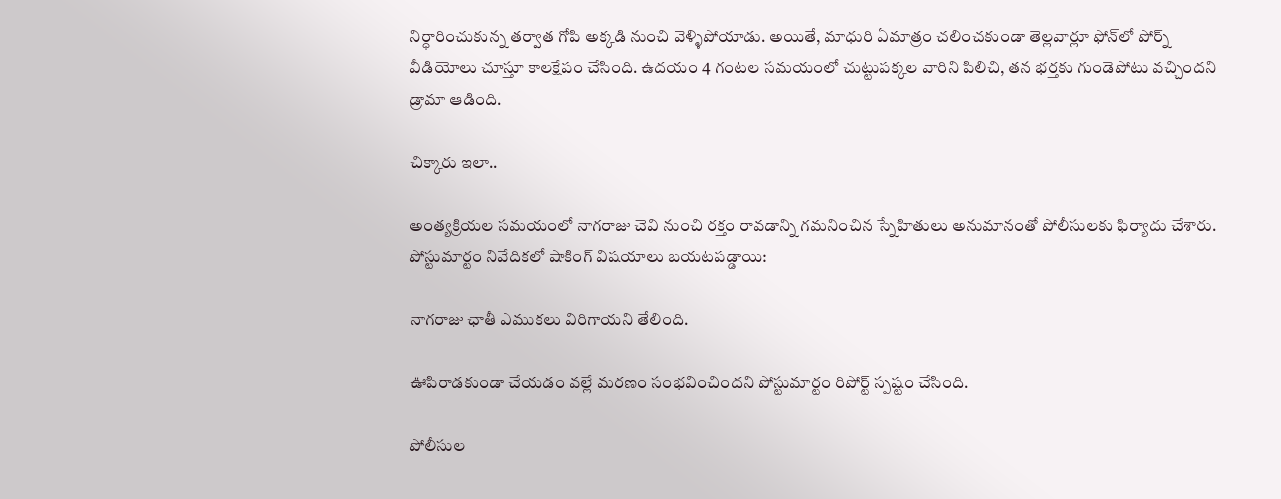నిర్ధారించుకున్న తర్వాత గోపి అక్కడి నుంచి వెళ్ళిపోయాడు. అయితే, మాధురి ఏమాత్రం చలించకుండా తెల్లవార్లూ ఫోన్‌లో పోర్న్ వీడియోలు చూస్తూ కాలక్షేపం చేసింది. ఉదయం 4 గంటల సమయంలో చుట్టుపక్కల వారిని పిలిచి, తన భర్తకు గుండెపోటు వచ్చిందని డ్రామా ఆడింది.

చిక్కారు ఇలా..

అంత్యక్రియల సమయంలో నాగరాజు చెవి నుంచి రక్తం రావడాన్ని గమనించిన స్నేహితులు అనుమానంతో పోలీసులకు ఫిర్యాదు చేశారు. పోస్టుమార్టం నివేదికలో షాకింగ్ విషయాలు బయటపడ్డాయి:

నాగరాజు ఛాతీ ఎముకలు విరిగాయని తేలింది.

ఊపిరాడకుండా చేయడం వల్లే మరణం సంభవించిందని పోస్టుమార్టం రిపోర్ట్ స్పష్టం చేసింది.

పోలీసుల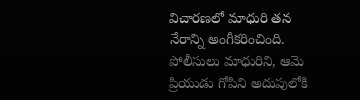విచారణలో మాధురి తన నేరాన్ని అంగీకరించింది. పోలీసులు మాధురిని, ఆమె ప్రియుడు గోపిని అదుపులోకి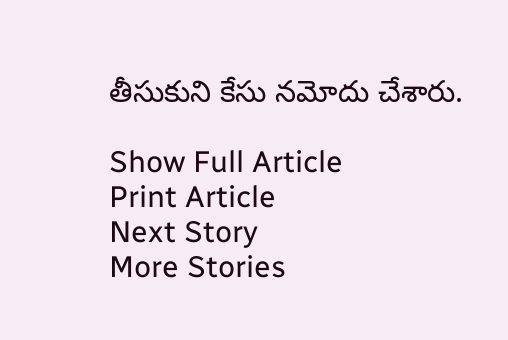తీసుకుని కేసు నమోదు చేశారు.

Show Full Article
Print Article
Next Story
More Stories